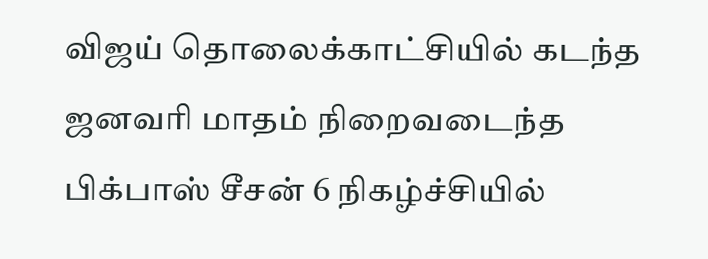விஜய் தொலைக்காட்சியில் கடந்த ஜனவரி மாதம் நிறைவடைந்த பிக்பாஸ் சீசன் 6 நிகழ்ச்சியில்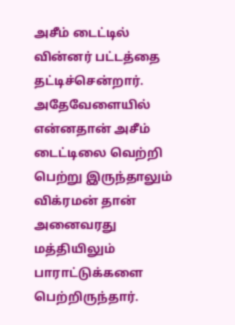அசீம் டைட்டில் வின்னர் பட்டத்தை தட்டிச்சென்றார். அதேவேளையில் என்னதான் அசீம் டைட்டிலை வெற்றி பெற்று இருந்தாலும் விக்ரமன் தான் அனைவரது மத்தியிலும் பாராட்டுக்களை பெற்றிருந்தார்.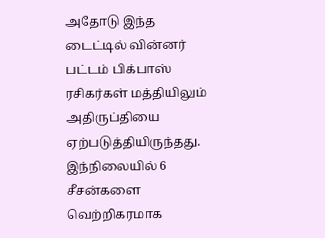அதோடு இந்த டைட்டில் வின்னர் பட்டம் பிக்பாஸ் ரசிகர்கள் மத்தியிலும் அதிருப்தியை ஏற்படுத்தியிருந்தது. இந்நிலையில் 6 சீசன்களை வெற்றிகரமாக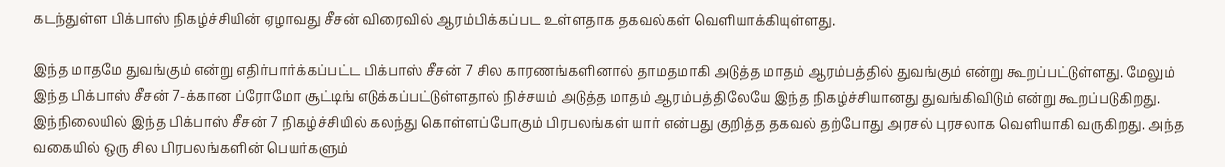கடந்துள்ள பிக்பாஸ் நிகழ்ச்சியின் ஏழாவது சீசன் விரைவில் ஆரம்பிக்கப்பட உள்ளதாக தகவல்கள் வெளியாக்கியுள்ளது.

இந்த மாதமே துவங்கும் என்று எதிர்பார்க்கப்பட்ட பிக்பாஸ் சீசன் 7 சில காரணங்களினால் தாமதமாகி அடுத்த மாதம் ஆரம்பத்தில் துவங்கும் என்று கூறப்பட்டுள்ளது. மேலும் இந்த பிக்பாஸ் சீசன் 7-க்கான ப்ரோமோ சூட்டிங் எடுக்கப்பட்டுள்ளதால் நிச்சயம் அடுத்த மாதம் ஆரம்பத்திலேயே இந்த நிகழ்ச்சியானது துவங்கிவிடும் என்று கூறப்படுகிறது.
இந்நிலையில் இந்த பிக்பாஸ் சீசன் 7 நிகழ்ச்சியில் கலந்து கொள்ளப்போகும் பிரபலங்கள் யார் என்பது குறித்த தகவல் தற்போது அரசல் புரசலாக வெளியாகி வருகிறது. அந்த வகையில் ஒரு சில பிரபலங்களின் பெயர்களும்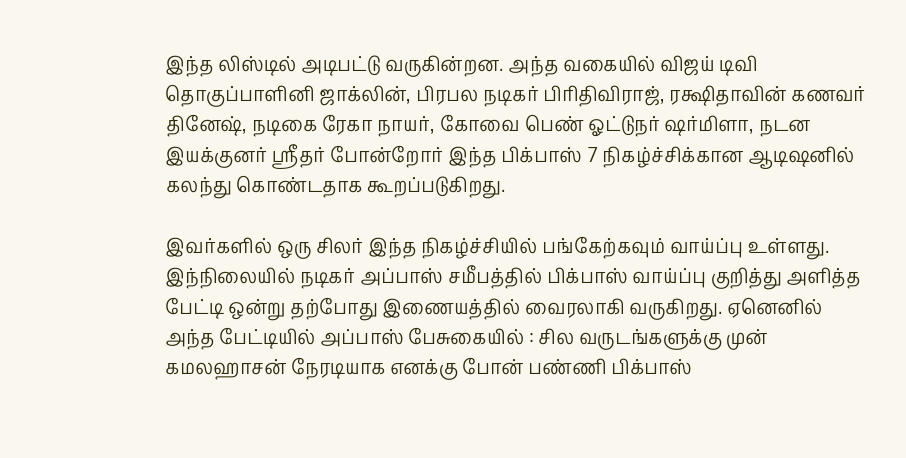இந்த லிஸ்டில் அடிபட்டு வருகின்றன. அந்த வகையில் விஜய் டிவி தொகுப்பாளினி ஜாக்லின், பிரபல நடிகர் பிரிதிவிராஜ், ரக்ஷிதாவின் கணவர் தினேஷ், நடிகை ரேகா நாயர், கோவை பெண் ஓட்டுநர் ஷர்மிளா, நடன இயக்குனர் ஸ்ரீதர் போன்றோர் இந்த பிக்பாஸ் 7 நிகழ்ச்சிக்கான ஆடிஷனில் கலந்து கொண்டதாக கூறப்படுகிறது.

இவர்களில் ஒரு சிலர் இந்த நிகழ்ச்சியில் பங்கேற்கவும் வாய்ப்பு உள்ளது. இந்நிலையில் நடிகர் அப்பாஸ் சமீபத்தில் பிக்பாஸ் வாய்ப்பு குறித்து அளித்த பேட்டி ஒன்று தற்போது இணையத்தில் வைரலாகி வருகிறது. ஏனெனில் அந்த பேட்டியில் அப்பாஸ் பேசுகையில் : சில வருடங்களுக்கு முன் கமலஹாசன் நேரடியாக எனக்கு போன் பண்ணி பிக்பாஸ்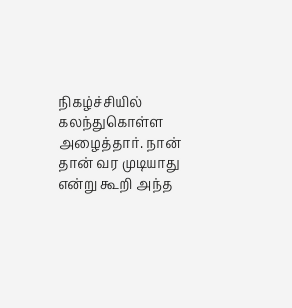நிகழ்ச்சியில் கலந்துகொள்ள அழைத்தார். நான் தான் வர முடியாது என்று கூறி அந்த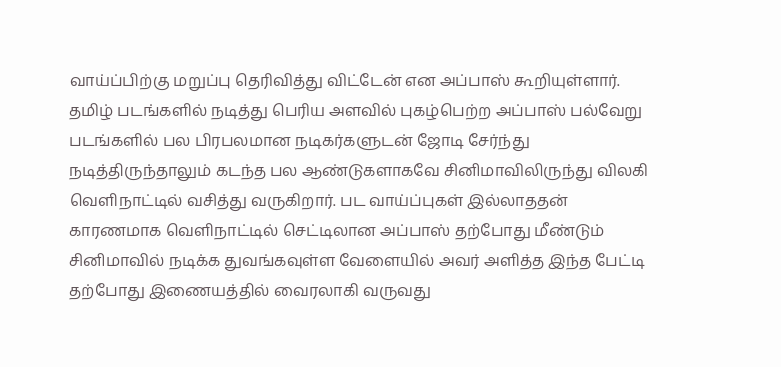வாய்ப்பிற்கு மறுப்பு தெரிவித்து விட்டேன் என அப்பாஸ் கூறியுள்ளார்.
தமிழ் படங்களில் நடித்து பெரிய அளவில் புகழ்பெற்ற அப்பாஸ் பல்வேறு படங்களில் பல பிரபலமான நடிகர்களுடன் ஜோடி சேர்ந்து நடித்திருந்தாலும் கடந்த பல ஆண்டுகளாகவே சினிமாவிலிருந்து விலகி வெளிநாட்டில் வசித்து வருகிறார். பட வாய்ப்புகள் இல்லாததன் காரணமாக வெளிநாட்டில் செட்டிலான அப்பாஸ் தற்போது மீண்டும் சினிமாவில் நடிக்க துவங்கவுள்ள வேளையில் அவர் அளித்த இந்த பேட்டி தற்போது இணையத்தில் வைரலாகி வருவது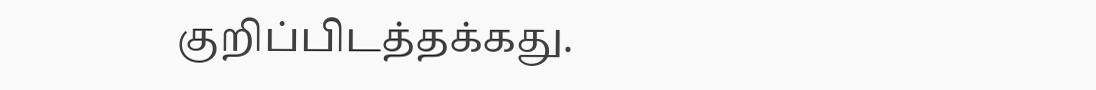குறிப்பிடத்தக்கது.